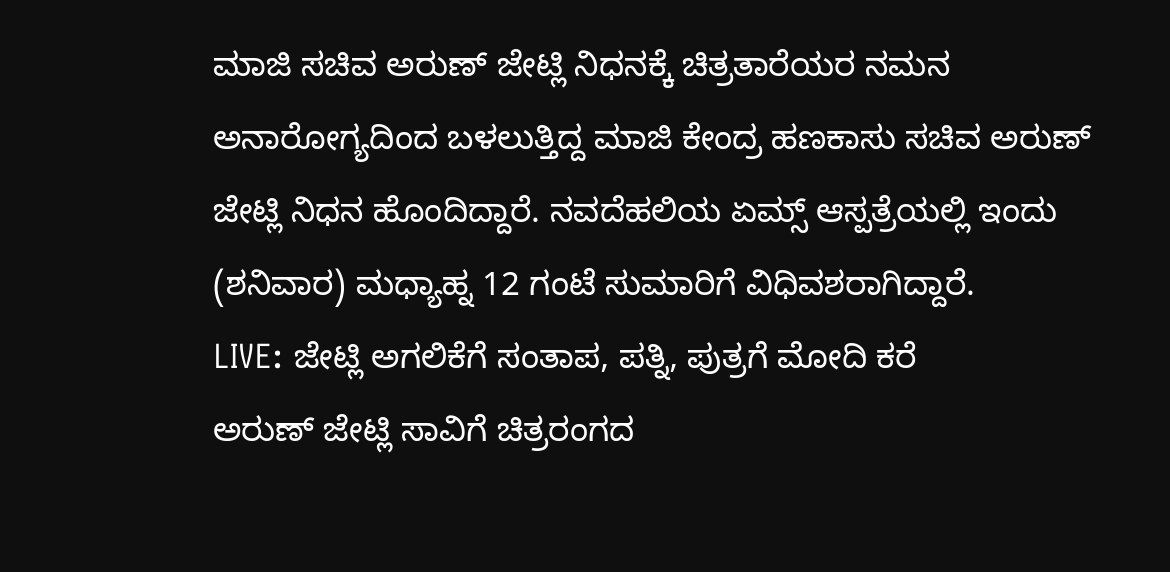ಮಾಜಿ ಸಚಿವ ಅರುಣ್ ಜೇಟ್ಲಿ ನಿಧನಕ್ಕೆ ಚಿತ್ರತಾರೆಯರ ನಮನ
ಅನಾರೋಗ್ಯದಿಂದ ಬಳಲುತ್ತಿದ್ದ ಮಾಜಿ ಕೇಂದ್ರ ಹಣಕಾಸು ಸಚಿವ ಅರುಣ್ ಜೇಟ್ಲಿ ನಿಧನ ಹೊಂದಿದ್ದಾರೆ. ನವದೆಹಲಿಯ ಏಮ್ಸ್ ಆಸ್ಪತ್ರೆಯಲ್ಲಿ ಇಂದು (ಶನಿವಾರ) ಮಧ್ಯಾಹ್ನ 12 ಗಂಟೆ ಸುಮಾರಿಗೆ ವಿಧಿವಶರಾಗಿದ್ದಾರೆ.
LIVE: ಜೇಟ್ಲಿ ಅಗಲಿಕೆಗೆ ಸಂತಾಪ, ಪತ್ನಿ, ಪುತ್ರಗೆ ಮೋದಿ ಕರೆ
ಅರುಣ್ ಜೇಟ್ಲಿ ಸಾವಿಗೆ ಚಿತ್ರರಂಗದ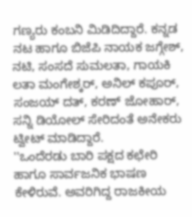ಗಣ್ಯರು ಕಂಬನಿ ಮಿಡಿದಿದ್ದಾರೆ. ಕನ್ನಡ ನಟ ಹಾಗೂ ಬಿಜೆಪಿ ನಾಯಕ ಜಗ್ಗೇಶ್, ನಟಿ, ಸಂಸದೆ ಸುಮಲತಾ, ಗಾಯಕಿ ಲತಾ ಮಂಗೇಶ್ಕರ್, ಅನಿಲ್ ಕಪೂರ್, ಸಂಜಯ್ ದತ್, ಕರಣ್ ಜೋಹಾರ್, ಸನ್ನಿ ಡಿಯೋಲ್ ಸೇರಿದಂತೆ ಅನೇಕರು ಟ್ವೀಟ್ ಮಾಡಿದ್ದಾರೆ.
''ಒಂದೆರಡು ಬಾರಿ ಪಕ್ಷದ ಕಛೇರಿ ಹಾಗೂ ಸಾರ್ವಜನಿಕ ಭಾಷಣ ಕೇಳಿರುವೆ. ಅವರಿಗಿದ್ದ ರಾಜಕೀಯ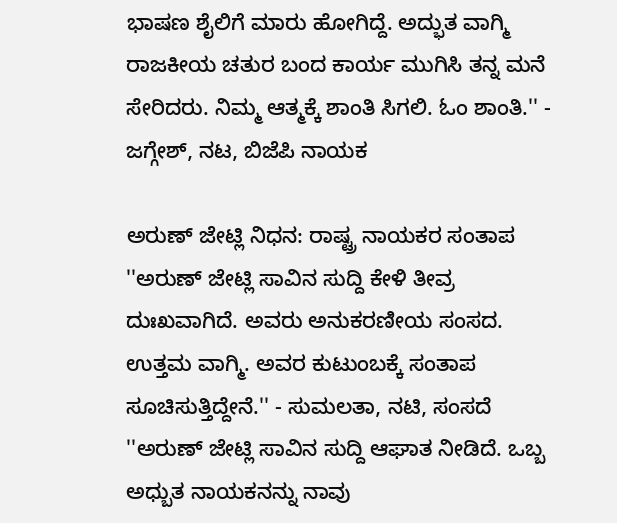ಭಾಷಣ ಶೈಲಿಗೆ ಮಾರು ಹೋಗಿದ್ದೆ. ಅದ್ಭುತ ವಾಗ್ಮಿ ರಾಜಕೀಯ ಚತುರ ಬಂದ ಕಾರ್ಯ ಮುಗಿಸಿ ತನ್ನ ಮನೆ ಸೇರಿದರು. ನಿಮ್ಮ ಆತ್ಮಕ್ಕೆ ಶಾಂತಿ ಸಿಗಲಿ. ಓಂ ಶಾಂತಿ.'' - ಜಗ್ಗೇಶ್, ನಟ, ಬಿಜೆಪಿ ನಾಯಕ

ಅರುಣ್ ಜೇಟ್ಲಿ ನಿಧನ: ರಾಷ್ಟ್ರ ನಾಯಕರ ಸಂತಾಪ
''ಅರುಣ್ ಜೇಟ್ಲಿ ಸಾವಿನ ಸುದ್ದಿ ಕೇಳಿ ತೀವ್ರ ದುಃಖವಾಗಿದೆ. ಅವರು ಅನುಕರಣೀಯ ಸಂಸದ. ಉತ್ತಮ ವಾಗ್ಮಿ. ಅವರ ಕುಟುಂಬಕ್ಕೆ ಸಂತಾಪ ಸೂಚಿಸುತ್ತಿದ್ದೇನೆ.'' - ಸುಮಲತಾ, ನಟಿ, ಸಂಸದೆ
''ಅರುಣ್ ಜೇಟ್ಲಿ ಸಾವಿನ ಸುದ್ದಿ ಆಘಾತ ನೀಡಿದೆ. ಒಬ್ಬ ಅಧ್ಬುತ ನಾಯಕನನ್ನು ನಾವು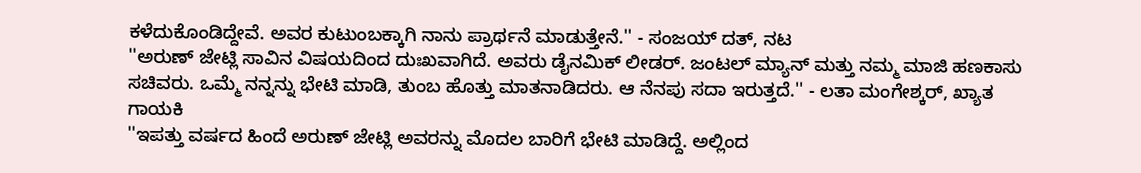ಕಳೆದುಕೊಂಡಿದ್ದೇವೆ. ಅವರ ಕುಟುಂಬಕ್ಕಾಗಿ ನಾನು ಪ್ರಾರ್ಥನೆ ಮಾಡುತ್ತೇನೆ.'' - ಸಂಜಯ್ ದತ್, ನಟ
''ಅರುಣ್ ಜೇಟ್ಲಿ ಸಾವಿನ ವಿಷಯದಿಂದ ದುಃಖವಾಗಿದೆ. ಅವರು ಡೈನಮಿಕ್ ಲೀಡರ್. ಜಂಟಲ್ ಮ್ಯಾನ್ ಮತ್ತು ನಮ್ಮ ಮಾಜಿ ಹಣಕಾಸು ಸಚಿವರು. ಒಮ್ಮೆ ನನ್ನನ್ನು ಭೇಟಿ ಮಾಡಿ, ತುಂಬ ಹೊತ್ತು ಮಾತನಾಡಿದರು. ಆ ನೆನಪು ಸದಾ ಇರುತ್ತದೆ.'' - ಲತಾ ಮಂಗೇಶ್ಕರ್, ಖ್ಯಾತ ಗಾಯಕಿ
''ಇಪತ್ತು ವರ್ಷದ ಹಿಂದೆ ಅರುಣ್ ಜೇಟ್ಲಿ ಅವರನ್ನು ಮೊದಲ ಬಾರಿಗೆ ಭೇಟಿ ಮಾಡಿದ್ದೆ. ಅಲ್ಲಿಂದ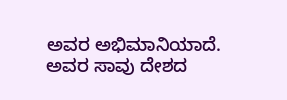ಅವರ ಅಭಿಮಾನಿಯಾದೆ. ಅವರ ಸಾವು ದೇಶದ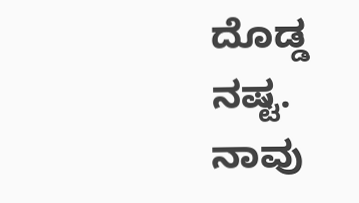ದೊಡ್ಡ ನಷ್ಟ. ನಾವು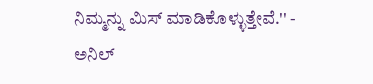ನಿಮ್ಮನ್ನು ಮಿಸ್ ಮಾಡಿಕೊಳ್ಳುತ್ತೇವೆ.'' - ಅನಿಲ್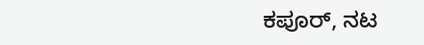ಕಪೂರ್, ನಟ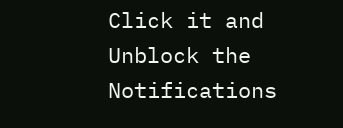Click it and Unblock the Notifications